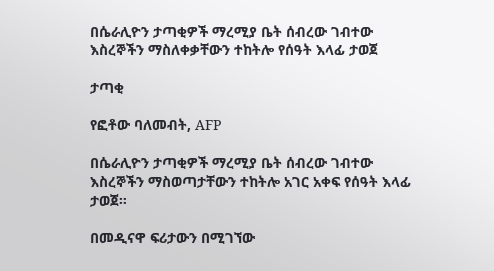በሴራሊዮን ታጣቂዎች ማረሚያ ቤት ሰብረው ገብተው እስረኞችን ማስለቀቃቸውን ተከትሎ የሰዓት እላፊ ታወጀ

ታጣቂ

የፎቶው ባለመብት, AFP

በሴራሊዮን ታጣቂዎች ማረሚያ ቤት ሰብረው ገብተው እስረኞችን ማስወጣታቸውን ተከትሎ አገር አቀፍ የሰዓት እላፊ ታወጀ።

በመዲናዋ ፍሪታውን በሚገኘው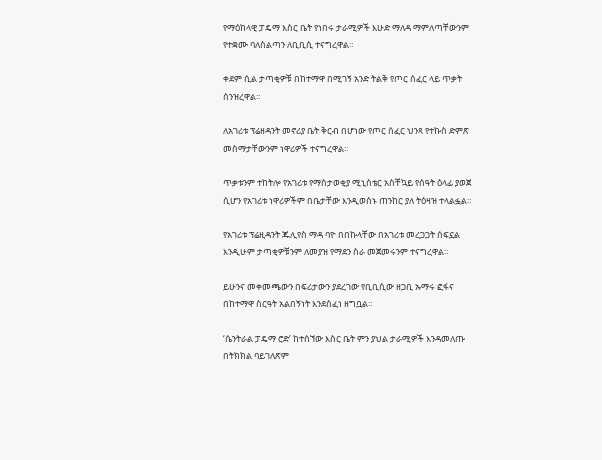የማዕከላዊ ፓዴማ እስር ቤት የነበሩ ታራሚዎች እሁድ ማለዳ ማምለጣቸውንም የተቋሙ ባለስልጣን ለቢቢሲ ተናግረዋል።

ቀደም ሲል ታጣቂዎቹ በከተማዋ በሚገኝ አንድ ትልቅ የጦር ሰፈር ላይ ጥቃት ሰንዝረዋል።

ለአገሪቱ ፕሬዘዳንት መኖሪያ ቤት ቅርብ በሆነው የጦር ሰፈር ህንጻ የተኩስ ድምጽ መስማታቸውንም ነዋሪዎች ተናግረዋል።

ጥቃቱንም ተከትሎ የአገሪቱ የማስታወቂያ ሚኒስቴር አስቸኳይ የሰዓት ዕላፊ ያወጀ ሲሆን የአገሪቱ ነዋሪዎችም በቤታቸው እንዲወሰኑ ጠንከር ያለ ትዕዛዝ ተላልፏል።

የአገሪቱ ፕሬዚዳንት ጁሊየስ ማዳ ባዮ በበኩላቸው በአገሪቱ መረጋጋት ሰፍኗል እንዲሁም ታጣቂዎቹንም ለመያዝ የማደን ስራ መጀመሩንም ተናግረዋል።

ይሁንና መቀመጫውን በፍሪታውን ያደረገው የቢቢሲው ዘጋቢ ኡማሩ ፎፋና በከተማዋ ስርዓት አልበኝነት እንደሰፈነ ዘግቧል።

‘ሴንትራል ፓዴማ ሮድ’ ከተሰኘው እስር ቤት ምን ያህል ታራሚዎች እንዳመለጡ በትክክል ባይገለጽም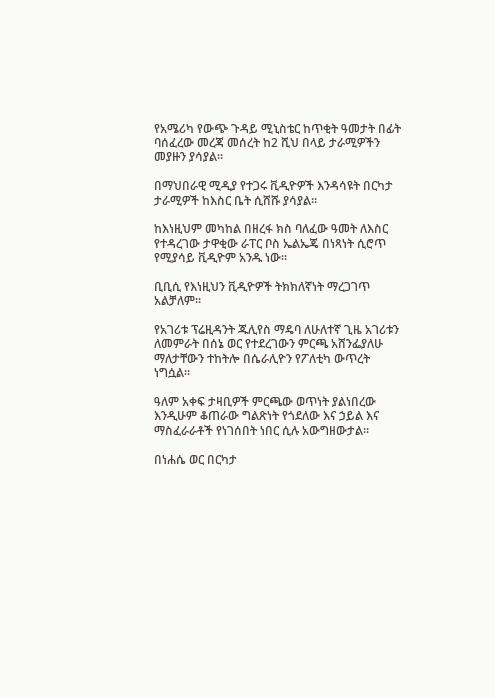የአሜሪካ የውጭ ጉዳይ ሚኒስቴር ከጥቂት ዓመታት በፊት ባሰፈረው መረጃ መሰረት ከ2 ሺህ በላይ ታራሚዎችን መያዙን ያሳያል።

በማህበራዊ ሚዲያ የተጋሩ ቪዲዮዎች እንዳሳዩት በርካታ ታራሚዎች ከእስር ቤት ሲሸሹ ያሳያል።

ከእነዚህም መካከል በዘረፋ ክስ ባለፈው ዓመት ለእስር የተዳረገው ታዋቂው ራፐር ቦስ ኤልኤጄ በነጻነት ሲሮጥ የሚያሳይ ቪዲዮም አንዱ ነው።

ቢቢሲ የእነዚህን ቪዲዮዎች ትክክለኛነት ማረጋገጥ አልቻለም።

የአገሪቱ ፕሬዚዳንት ጁሊየስ ማዴባ ለሁለተኛ ጊዜ አገሪቱን ለመምራት በሰኔ ወር የተደረገውን ምርጫ አሸንፌያለሁ ማለታቸውን ተከትሎ በሴራሊዮን የፖለቲካ ውጥረት ነግሷል።

ዓለም አቀፍ ታዛቢዎች ምርጫው ወጥነት ያልነበረው እንዲሁም ቆጠራው ግልጽነት የጎደለው እና ኃይል እና ማስፈራራቶች የነገሰበት ነበር ሲሉ አውግዘውታል።

በነሐሴ ወር በርካታ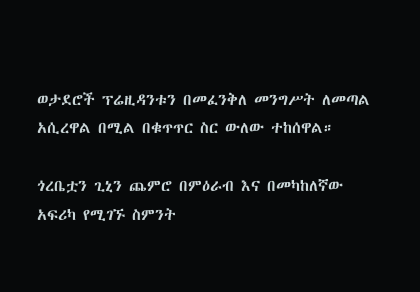ወታደሮች ፕሬዚዳንቱን በመፈንቅለ መንግሥት ለመጣል አሲረዋል በሚል በቁጥጥር ስር ውለው ተከሰዋል።

ጎረቤቷን ጊኒን ጨምሮ በምዕራብ እና በመካከለኛው አፍሪካ የሚገኙ ስምንት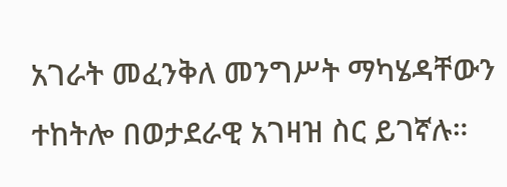አገራት መፈንቅለ መንግሥት ማካሄዳቸውን ተከትሎ በወታደራዊ አገዛዝ ስር ይገኛሉ።